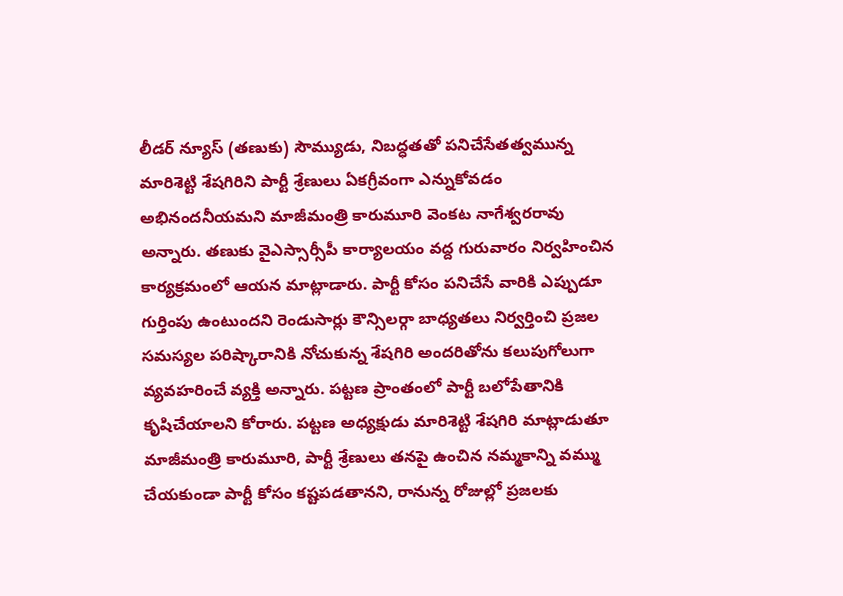లీడర్ న్యూస్ (తణుకు) సౌమ్యుడు, నిబద్ధతతో పనిచేసేతత్వమున్న మారిశెట్టి శేషగిరిని పార్టీ శ్రేణులు ఏకగ్రీవంగా ఎన్నుకోవడం అభినందనీయమని మాజీమంత్రి కారుమూరి వెంకట నాగేశ్వరరావు అన్నారు. తణుకు వైఎస్సార్సీపీ కార్యాలయం వద్ద గురువారం నిర్వహించిన కార్యక్రమంలో ఆయన మాట్లాడారు. పార్టీ కోసం పనిచేసే వారికి ఎప్పుడూ గుర్తింపు ఉంటుందని రెండుసార్లు కౌన్సిలర్గా బాధ్యతలు నిర్వర్తించి ప్రజల సమస్యల పరిష్కారానికి నోచుకున్న శేషగిరి అందరితోను కలుపుగోలుగా వ్యవహరించే వ్యక్తి అన్నారు. పట్టణ ప్రాంతంలో పార్టీ బలోపేతానికి కృషిచేయాలని కోరారు. పట్టణ అధ్యక్షుడు మారిశెట్టి శేషగిరి మాట్లాడుతూ మాజీమంత్రి కారుమూరి, పార్టీ శ్రేణులు తనపై ఉంచిన నమ్మకాన్ని వమ్ము చేయకుండా పార్టీ కోసం కష్టపడతానని, రానున్న రోజుల్లో ప్రజలకు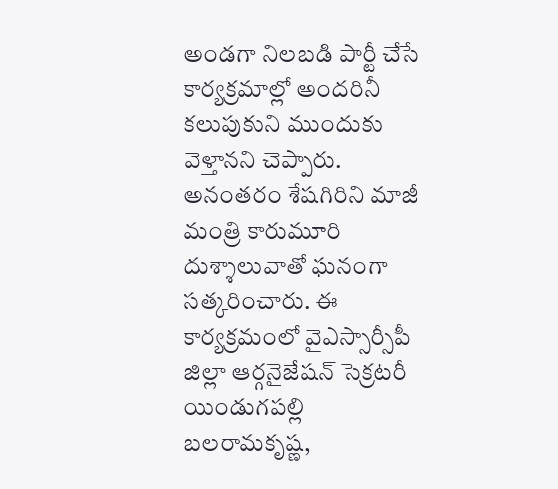అండగా నిలబడి పార్టీ చేసే కార్యక్రమాల్లో అందరినీ కలుపుకుని ముందుకు వెళ్తానని చెప్పారు. అనంతరం శేషగిరిని మాజీ మంత్రి కారుమూరి దుశ్శాలువాతో ఘనంగా సత్కరించారు. ఈ కార్యక్రమంలో వైఎస్సార్సీపీ జిల్లా ఆర్గనైజేషన్ సెక్రటరీ యిండుగపల్లి బలరామకృష్ణ,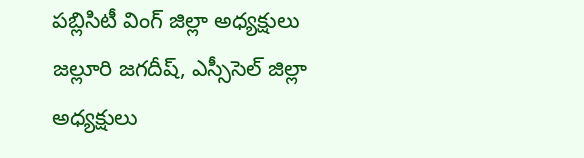పబ్లిసిటీ వింగ్ జిల్లా అధ్యక్షులు జల్లూరి జగదీష్, ఎస్సీసెల్ జిల్లా అధ్యక్షులు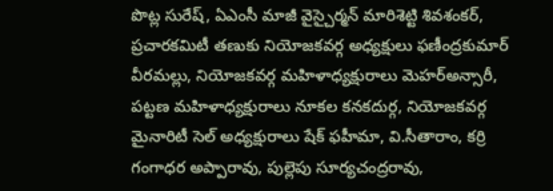పొట్ల సురేష్, ఏఎంసీ మాజీ వైస్చైర్మన్ మారిశెట్టి శివశంకర్, ప్రచారకమిటీ తణుకు నియోజకవర్గ అధ్యక్షులు ఫణీంద్రకుమార్ వీరమల్లు, నియోజకవర్గ మహిళాధ్యక్షురాలు మెహర్అన్సారీ, పట్టణ మహిళాధ్యక్షురాలు నూకల కనకదుర్గ, నియోజకవర్గ మైనారిటీ సెల్ అధ్యక్షురాలు షేక్ ఫహీమా, వి.సీతారాం, కర్రి గంగాధర అప్పారావు, పుల్లెపు సూర్యచంద్రరావు,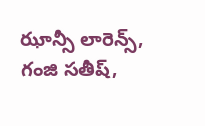ఝాన్సీ లారెన్స్, గంజి సతీష్,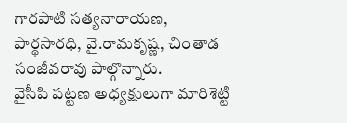గారపాటి సత్యనారాయణ, పార్థసారధి, వై.రామకృష్ణ, చింతాడ సంజీవరావు పాల్గొన్నారు.
వైసీపి పట్టణ అధ్యక్షులుగా మారిశెట్టి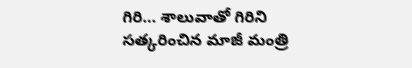గిరి… శాలువాతో గిరిని సత్కరించిన మాజీ మంత్రి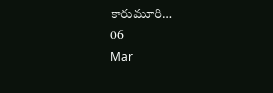కారుమూరి…
06
Mar